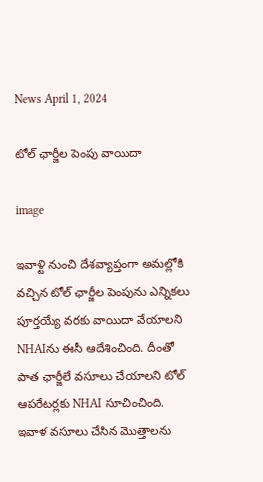News April 1, 2024

టోల్ ఛార్జీల పెంపు వాయిదా

image

ఇవాళ్టి నుంచి దేశవ్యాప్తంగా అమల్లోకి వచ్చిన టోల్ ఛార్జీల పెంపును ఎన్నికలు పూర్తయ్యే వరకు వాయిదా వేయాలని NHAIను ఈసీ ఆదేశించింది. దీంతో పాత ఛార్జీలే వసూలు చేయాలని టోల్ ఆపరేటర్లకు NHAI సూచించింది. ఇవాళ వసూలు చేసిన మొత్తాలను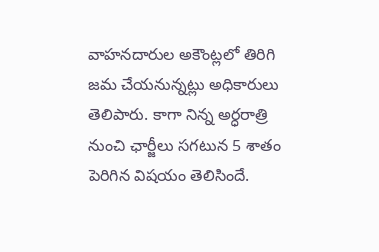వాహనదారుల అకౌంట్లలో తిరిగి జమ చేయనున్నట్లు అధికారులు తెలిపారు. కాగా నిన్న అర్ధరాత్రి నుంచి ఛార్జీలు సగటున 5 శాతం పెరిగిన విషయం తెలిసిందే.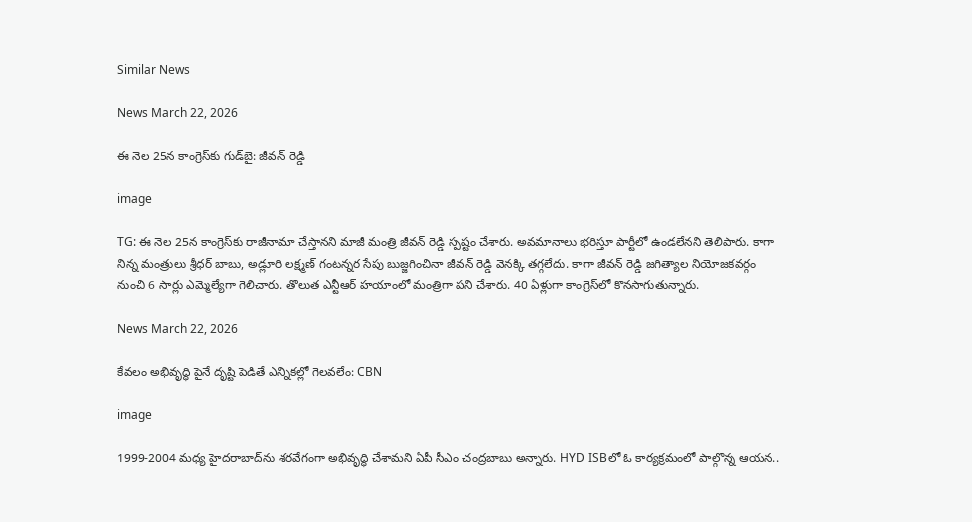Similar News

News March 22, 2026

ఈ నెల 25న కాంగ్రెస్‌కు గుడ్‌బై: జీవన్ రెడ్డి

image

TG: ఈ నెల 25న కాంగ్రెస్‌కు రాజీనామా చేస్తానని మాజీ మంత్రి జీవన్ రెడ్డి స్పష్టం చేశారు. అవమానాలు భరిస్తూ పార్టీలో ఉండలేనని తెలిపారు. కాగా నిన్న మంత్రులు శ్రీధర్ బాబు, అడ్లూరి లక్ష్మణ్ గంటన్నర సేపు బుజ్జగించినా జీవన్ రెడ్డి వెనక్కి తగ్గలేదు. కాగా జీవన్ రెడ్డి జగిత్యాల నియోజకవర్గం నుంచి 6 సార్లు ఎమ్మెల్యేగా గెలిచారు. తొలుత ఎన్టీఆర్ హయాంలో మంత్రిగా పని చేశారు. 40 ఏళ్లుగా కాంగ్రెస్‌లో కొనసాగుతున్నారు.

News March 22, 2026

కేవలం అభివృద్ధి పైనే దృష్టి పెడితే ఎన్నికల్లో గెలవలేం: CBN

image

1999-2004 మధ్య హైదరాబాద్‌ను శరవేగంగా అభివృద్ధి చేశామని ఏపీ సీఎం చంద్రబాబు అన్నారు. HYD ISBలో ఓ కార్యక్రమంలో పాల్గొన్న ఆయన..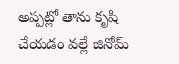అప్పట్లో తాను కృషి చేయడం వల్లే జినోమ్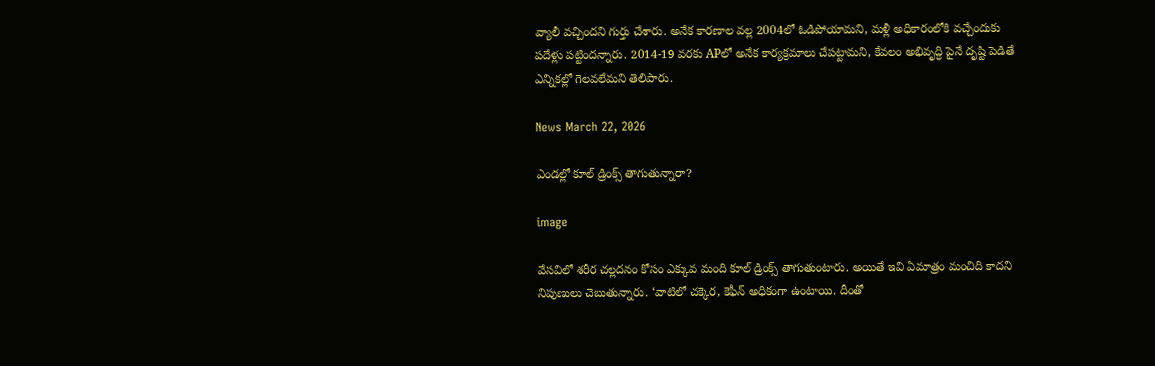వ్యాలీ వచ్చిందని గుర్తు చేశారు. అనేక కారణాల వల్ల 2004లో ఓడిపోయామని, మళ్లీ అధికారంలోకి వచ్చేందుకు పదేళ్లు పట్టిందన్నారు. 2014-19 వరకు APలో అనేక కార్యక్రమాలు చేపట్టామని, కేవలం అభివృద్ధి పైనే దృష్టి పెడితే ఎన్నికల్లో గెలవలేమని తెలిపారు.

News March 22, 2026

ఎండల్లో కూల్ డ్రింక్స్ తాగుతున్నారా?

image

వేసవిలో శరీర చల్లదనం కోసం ఎక్కువ మంది కూల్ డ్రింక్స్ తాగుతుంటారు. అయితే ఇవి ఏమాత్రం మంచిది కాదని నిపుణులు చెబుతున్నారు. ‘వాటిలో చక్కెర, కెఫీన్ అధికంగా ఉంటాయి. దీంతో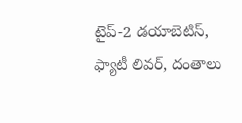టైప్-2 డయాబెటిస్, ఫ్యాటీ లివర్, దంతాలు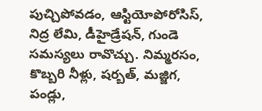పుచ్చిపోవడం, ఆస్టియోపోరోసిస్, నిద్ర లేమి, డీహైడ్రేషన్, గుండె సమస్యలు రావొచ్చు. నిమ్మరసం, కొబ్బరి నీళ్లు, షర్బత్, మజ్జిగ, పండ్లు,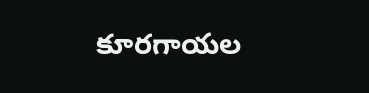కూరగాయల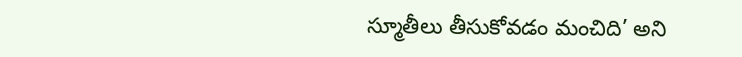స్మూతీలు తీసుకోవడం మంచిది’ అని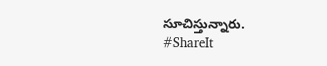సూచిస్తున్నారు.
#ShareIt